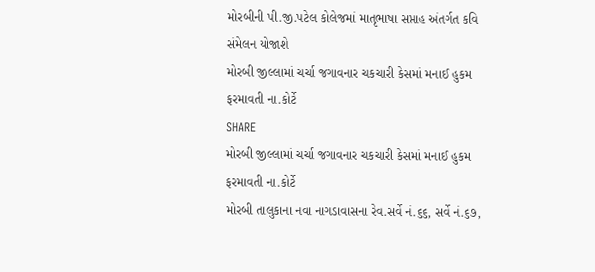મોરબીની પી.જી.પટેલ કોલેજમાં માતૃભાષા સપ્તાહ અંતર્ગત કવિ સંમેલન યોજાશે
મોરબી જીલ્લામાં ચર્ચા જગાવનાર ચકચારી કેસમાં મનાઈ હુકમ ફરમાવતી ના.કોર્ટે
SHARE
મોરબી જીલ્લામાં ચર્ચા જગાવનાર ચકચારી કેસમાં મનાઈ હુકમ ફરમાવતી ના.કોર્ટે
મોરબી તાલુકાના નવા નાગડાવાસના રેવ.સર્વે નં.૬૬, સર્વે નં.૬૭,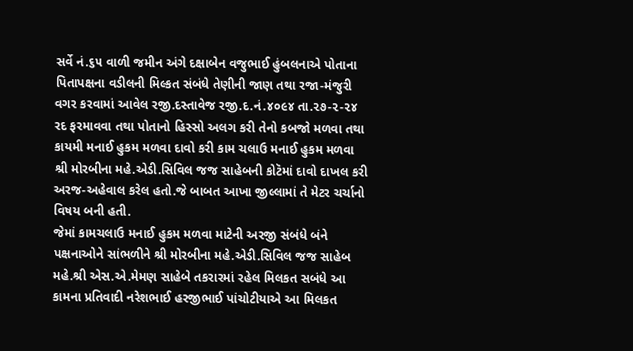સર્વે નં.૬૫ વાળી જમીન અંગે દક્ષાબેન વજુભાઈ હુંબલનાએ પોતાના પિતાપક્ષના વડીલની મિલ્કત સંબંધે તેણીની જાણ તથા રજા-મંજુરી વગર કરવામાં આવેલ રજી.દસ્તાવેજ રજી.દ.નં.૪૦૯૪ તા.૨૭-૨-૨૪ રદ ફરમાવવા તથા પોતાનો હિસ્સો અલગ કરી તેનો કબજો મળવા તથા કાયમી મનાઈ હુકમ મળવા દાવો કરી કામ ચલાઉ મનાઈ હુકમ મળવા શ્રી મોરબીના મહે.એડી.સિવિલ જજ સાહેબની કોટૅમાં દાવો દાખલ કરી અરજ-અહેવાલ કરેલ હતો.જે બાબત આખા જીલ્લામાં તે મેટર ચર્ચાનો વિષય બની હતી.
જેમાં કામચલાઉ મનાઈ હુકમ મળવા માટેની અરજી સંબંધે બંને પક્ષનાઓને સાંભળીને શ્રી મોરબીના મહે.એડી.સિવિલ જજ સાહેબ મહે.શ્રી એસ.એ.મેમણ સાહેબે તકરારમાં રહેલ મિલકત સબંધે આ કામના પ્રતિવાદી નરેશભાઈ હરજીભાઈ પાંચોટીયાએ આ મિલકત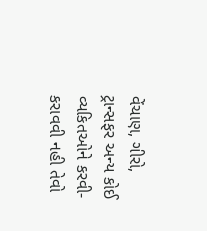વેંચાણ, ગીરો, ટ્રાન્સફર અન્ય કોઈ વ્યકિતઓને કરવી-કરાવવી નહી તેવો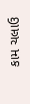કામ ચલાઉ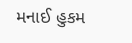મનાઈ હુકમ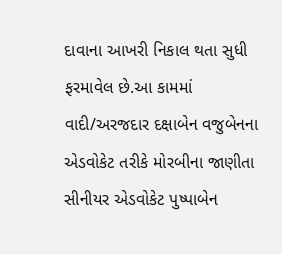દાવાના આખરી નિકાલ થતા સુધી ફરમાવેલ છે.આ કામમાં વાદી/અરજદાર દક્ષાબેન વજુબેનના એડવોકેટ તરીકે મોરબીના જાણીતા સીનીયર એડવોકેટ પુષ્પાબેન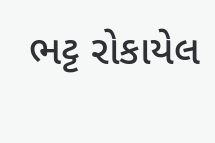ભટ્ટ રોકાયેલ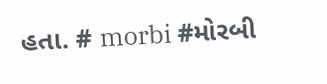હતા. # morbi #મોરબી